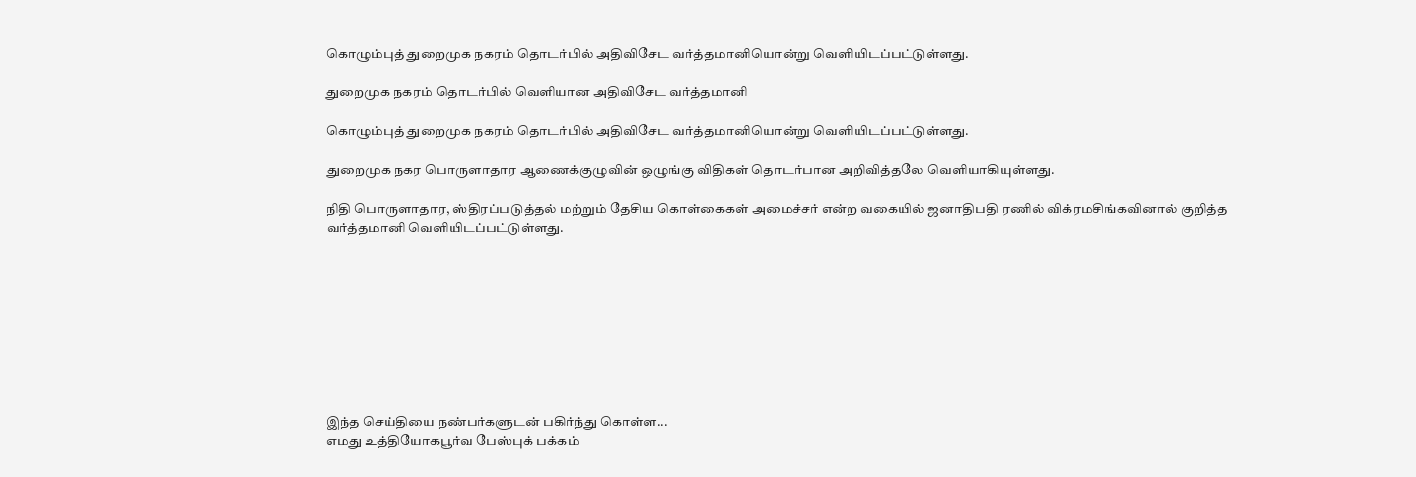கொழும்புத் துறைமுக நகரம் தொடர்பில் அதிவிசேட வர்த்தமானியொன்று வெளியிடப்பட்டுள்ளது.

துறைமுக நகரம் தொடர்பில் வெளியான அதிவிசேட வர்த்தமானி

கொழும்புத் துறைமுக நகரம் தொடர்பில் அதிவிசேட வர்த்தமானியொன்று வெளியிடப்பட்டுள்ளது.

துறைமுக நகர பொருளாதார ஆணைக்குழுவின் ஒழுங்கு விதிகள் தொடர்பான அறிவித்தலே வெளியாகியுள்ளது.

நிதி பொருளாதார, ஸ்திரப்படுத்தல் மற்றும் தேசிய கொள்கைகள் அமைச்சர் என்ற வகையில் ஜனாதிபதி ரணில் விக்ரமசிங்கவினால் குறித்த வர்த்தமானி வெளியிடப்பட்டுள்ளது.









இந்த செய்தியை நண்பர்களுடன் பகிர்ந்து கொள்ள...
எமது உத்தியோகபூர்வ பேஸ்புக் பக்கம்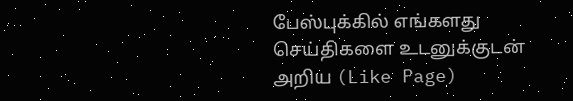பேஸ்புக்கில் எங்களது செய்திகளை உடனுக்குடன் அறிய (Like Page)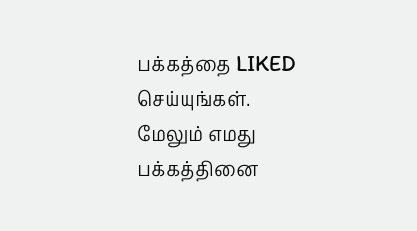பக்கத்தை LIKED செய்யுங்கள்.
மேலும் எமது பக்கத்தினை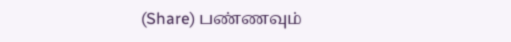(Share) பண்ணவும்